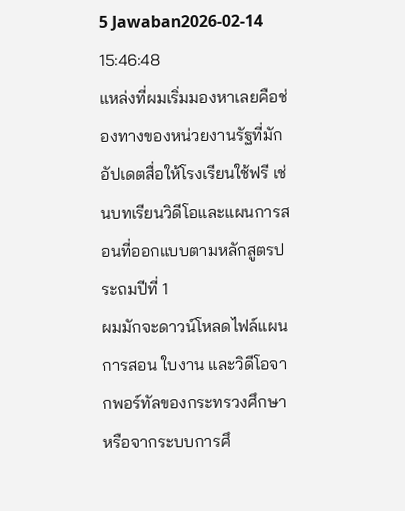5 Jawaban2026-02-14 15:46:48
แหล่งที่ผมเริ่มมองหาเลยคือช่องทางของหน่วยงานรัฐที่มักอัปเดตสื่อให้โรงเรียนใช้ฟรี เช่นบทเรียนวิดีโอและแผนการสอนที่ออกแบบตามหลักสูตรประถมปีที่ 1
ผมมักจะดาวน์โหลดไฟล์แผนการสอน ใบงาน และวิดีโอจากพอร์ทัลของกระทรวงศึกษาหรือจากระบบการศึ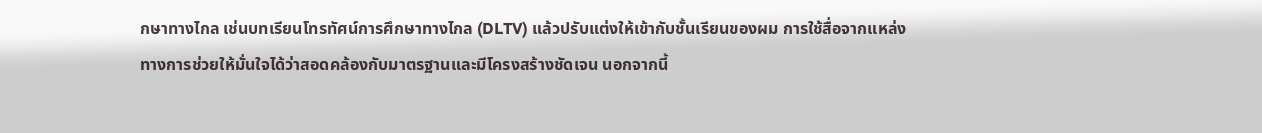กษาทางไกล เช่นบทเรียนโทรทัศน์การศึกษาทางไกล (DLTV) แล้วปรับแต่งให้เข้ากับชั้นเรียนของผม การใช้สื่อจากแหล่งทางการช่วยให้มั่นใจได้ว่าสอดคล้องกับมาตรฐานและมีโครงสร้างชัดเจน นอกจากนี้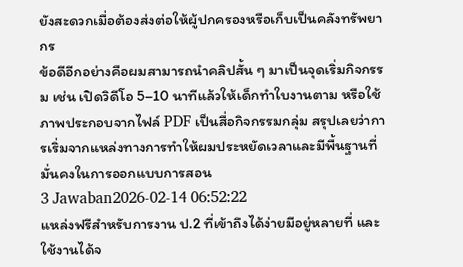ยังสะดวกเมื่อต้องส่งต่อให้ผู้ปกครองหรือเก็บเป็นคลังทรัพยากร
ข้อดีอีกอย่างคือผมสามารถนำคลิปสั้น ๆ มาเป็นจุดเริ่มกิจกรรม เช่น เปิดวิดีโอ 5–10 นาทีแล้วให้เด็กทำใบงานตาม หรือใช้ภาพประกอบจากไฟล์ PDF เป็นสื่อกิจกรรมกลุ่ม สรุปเลยว่าการเริ่มจากแหล่งทางการทำให้ผมประหยัดเวลาและมีพื้นฐานที่มั่นคงในการออกแบบการสอน
3 Jawaban2026-02-14 06:52:22
แหล่งฟรีสำหรับการงาน ป.2 ที่เข้าถึงได้ง่ายมีอยู่หลายที่ และใช้งานได้จ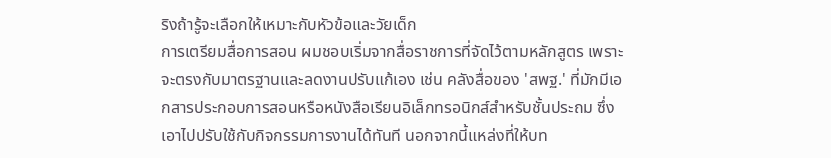ริงถ้ารู้จะเลือกให้เหมาะกับหัวข้อและวัยเด็ก
การเตรียมสื่อการสอน ผมชอบเริ่มจากสื่อราชการที่จัดไว้ตามหลักสูตร เพราะจะตรงกับมาตรฐานและลดงานปรับแก้เอง เช่น คลังสื่อของ 'สพฐ.' ที่มักมีเอกสารประกอบการสอนหรือหนังสือเรียนอิเล็กทรอนิกส์สำหรับชั้นประถม ซึ่งเอาไปปรับใช้กับกิจกรรมการงานได้ทันที นอกจากนี้แหล่งที่ให้บท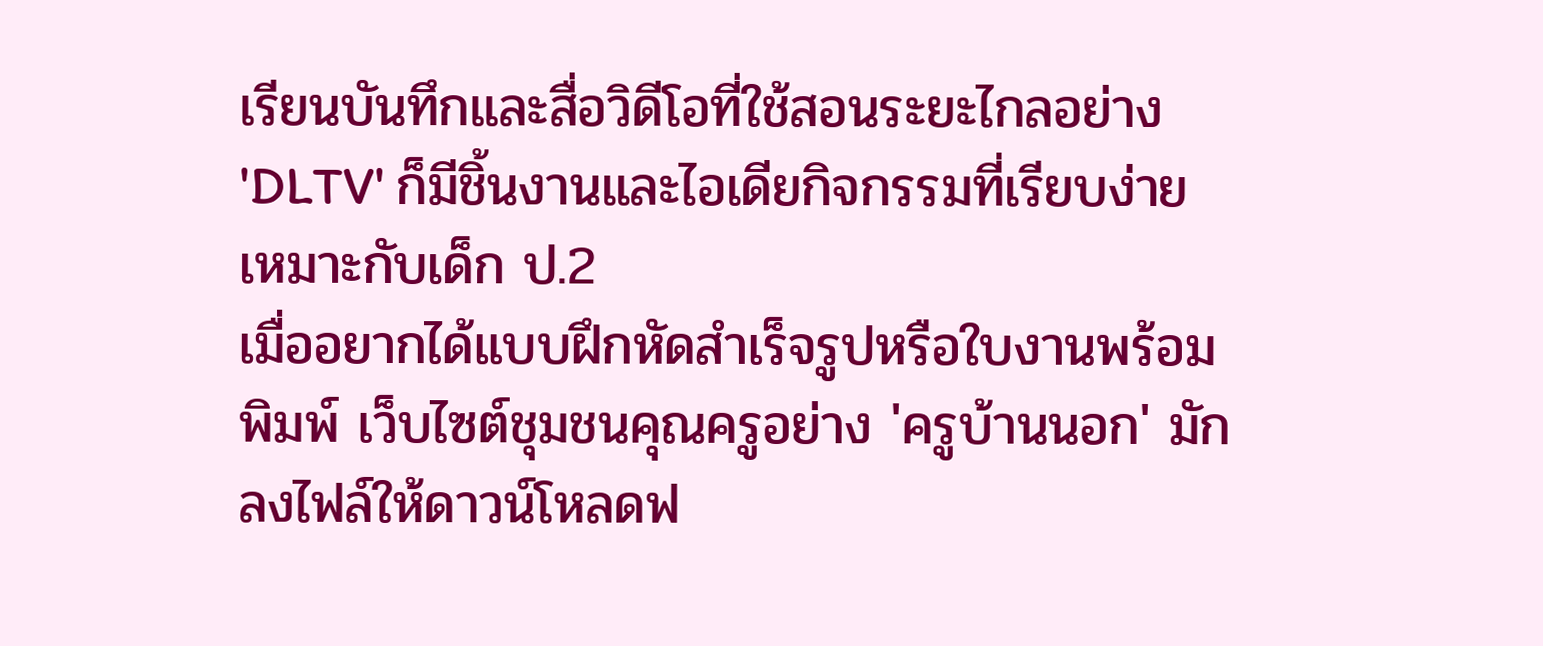เรียนบันทึกและสื่อวิดีโอที่ใช้สอนระยะไกลอย่าง 'DLTV' ก็มีชิ้นงานและไอเดียกิจกรรมที่เรียบง่าย เหมาะกับเด็ก ป.2
เมื่ออยากได้แบบฝึกหัดสำเร็จรูปหรือใบงานพร้อมพิมพ์ เว็บไซต์ชุมชนคุณครูอย่าง 'ครูบ้านนอก' มักลงไฟล์ให้ดาวน์โหลดฟ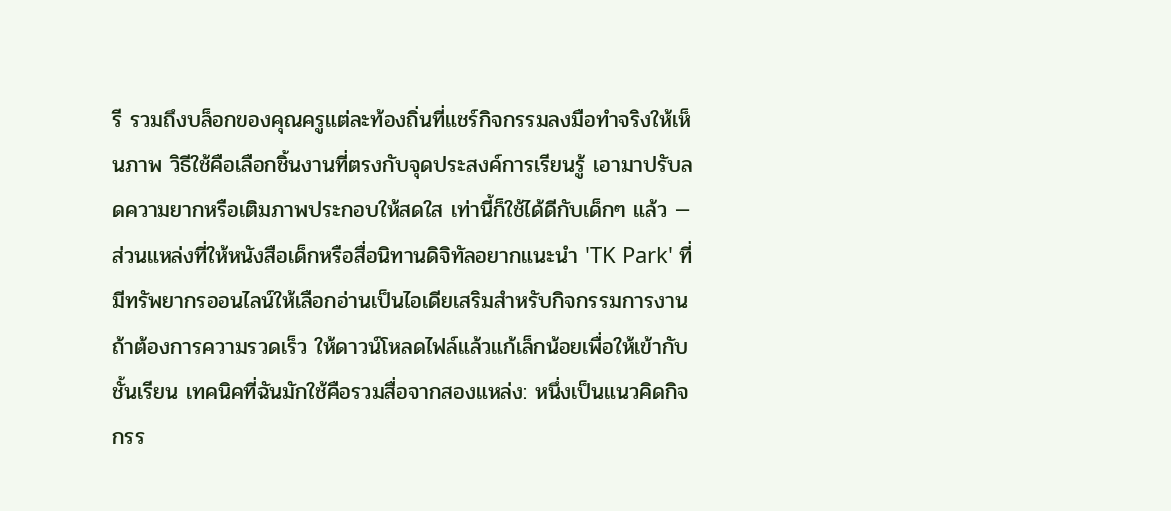รี รวมถึงบล็อกของคุณครูแต่ละท้องถิ่นที่แชร์กิจกรรมลงมือทำจริงให้เห็นภาพ วิธีใช้คือเลือกชิ้นงานที่ตรงกับจุดประสงค์การเรียนรู้ เอามาปรับลดความยากหรือเติมภาพประกอบให้สดใส เท่านี้ก็ใช้ได้ดีกับเด็กๆ แล้ว — ส่วนแหล่งที่ให้หนังสือเด็กหรือสื่อนิทานดิจิทัลอยากแนะนำ 'TK Park' ที่มีทรัพยากรออนไลน์ให้เลือกอ่านเป็นไอเดียเสริมสำหรับกิจกรรมการงาน
ถ้าต้องการความรวดเร็ว ให้ดาวน์โหลดไฟล์แล้วแก้เล็กน้อยเพื่อให้เข้ากับชั้นเรียน เทคนิคที่ฉันมักใช้คือรวมสื่อจากสองแหล่ง: หนึ่งเป็นแนวคิดกิจกรร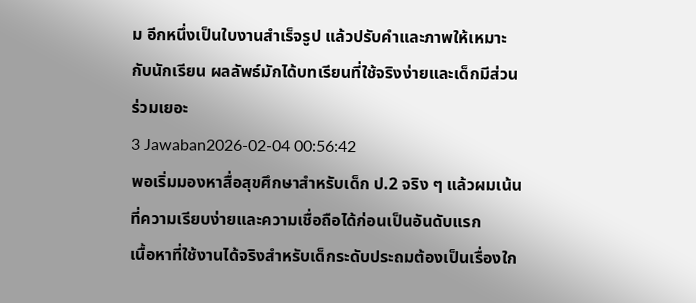ม อีกหนึ่งเป็นใบงานสำเร็จรูป แล้วปรับคำและภาพให้เหมาะกับนักเรียน ผลลัพธ์มักได้บทเรียนที่ใช้จริงง่ายและเด็กมีส่วนร่วมเยอะ
3 Jawaban2026-02-04 00:56:42
พอเริ่มมองหาสื่อสุขศึกษาสำหรับเด็ก ป.2 จริง ๆ แล้วผมเน้นที่ความเรียบง่ายและความเชื่อถือได้ก่อนเป็นอันดับแรก
เนื้อหาที่ใช้งานได้จริงสำหรับเด็กระดับประถมต้องเป็นเรื่องใก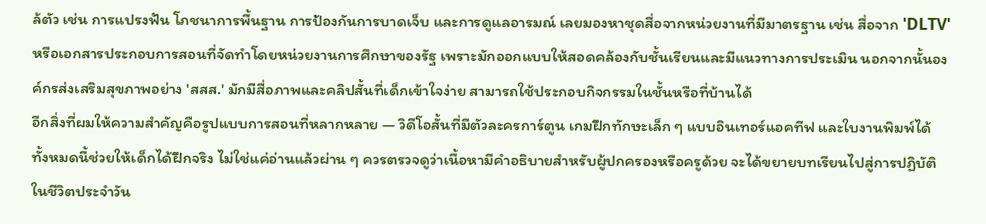ล้ตัว เช่น การแปรงฟัน โภชนาการพื้นฐาน การป้องกันการบาดเจ็บ และการดูแลอารมณ์ เลยมองหาชุดสื่อจากหน่วยงานที่มีมาตรฐาน เช่น สื่อจาก 'DLTV' หรือเอกสารประกอบการสอนที่จัดทำโดยหน่วยงานการศึกษาของรัฐ เพราะมักออกแบบให้สอดคล้องกับชั้นเรียนและมีแนวทางการประเมิน นอกจากนั้นองค์กรส่งเสริมสุขภาพอย่าง 'สสส.' มักมีสื่อภาพและคลิปสั้นที่เด็กเข้าใจง่าย สามารถใช้ประกอบกิจกรรมในชั้นหรือที่บ้านได้
อีกสิ่งที่ผมให้ความสำคัญคือรูปแบบการสอนที่หลากหลาย — วิดีโอสั้นที่มีตัวละครการ์ตูน เกมฝึกทักษะเล็ก ๆ แบบอินเทอร์แอคทีฟ และใบงานพิมพ์ได้ ทั้งหมดนี้ช่วยให้เด็กได้ฝึกจริง ไม่ใช่แค่อ่านแล้วผ่าน ๆ ควรตรวจดูว่าเนื้อหามีคำอธิบายสำหรับผู้ปกครองหรือครูด้วย จะได้ขยายบทเรียนไปสู่การปฏิบัติในชีวิตประจำวัน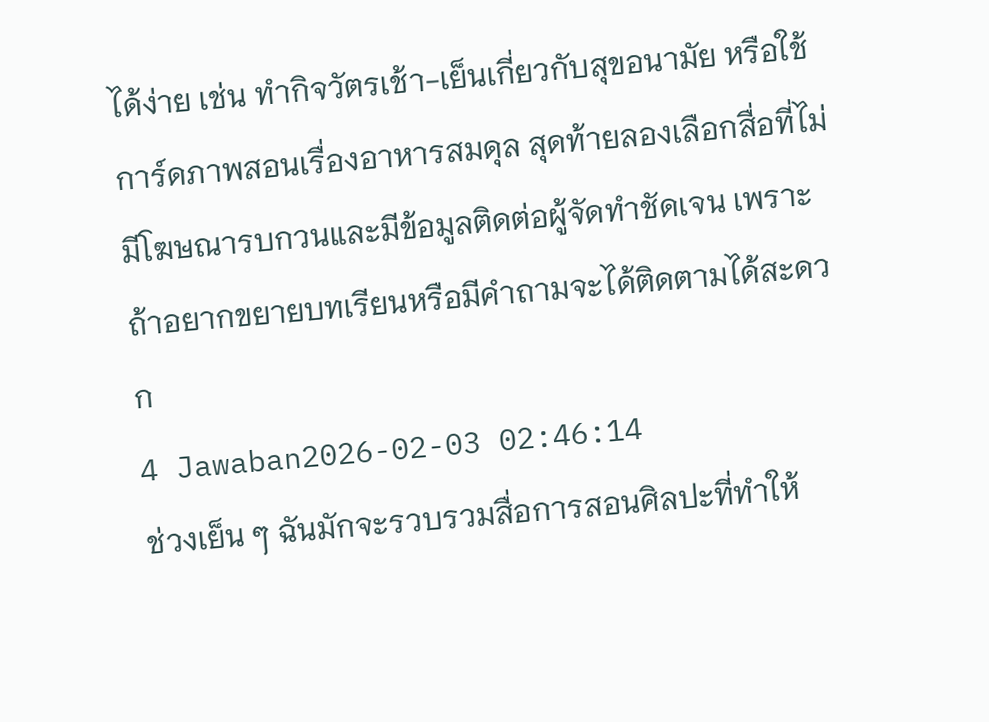ได้ง่าย เช่น ทำกิจวัตรเช้า-เย็นเกี่ยวกับสุขอนามัย หรือใช้การ์ดภาพสอนเรื่องอาหารสมดุล สุดท้ายลองเลือกสื่อที่ไม่มีโฆษณารบกวนและมีข้อมูลติดต่อผู้จัดทำชัดเจน เพราะถ้าอยากขยายบทเรียนหรือมีคำถามจะได้ติดตามได้สะดวก
4 Jawaban2026-02-03 02:46:14
ช่วงเย็น ๆ ฉันมักจะรวบรวมสื่อการสอนศิลปะที่ทำให้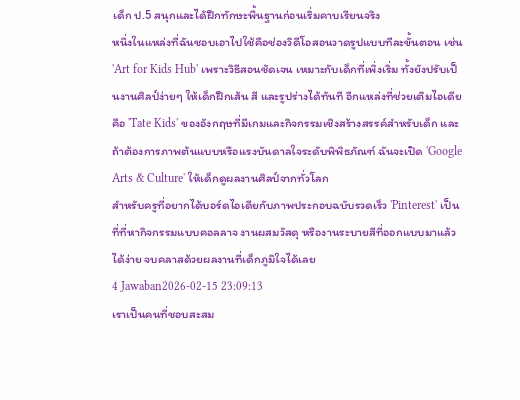เด็ก ป.5 สนุกและได้ฝึกทักษะพื้นฐานก่อนเริ่มคาบเรียนจริง
หนึ่งในแหล่งที่ฉันชอบเอาไปใช้คือช่องวิดีโอสอนวาดรูปแบบทีละขั้นตอน เช่น 'Art for Kids Hub' เพราะวิธีสอนชัดเจน เหมาะกับเด็กที่เพิ่งเริ่ม ทั้งยังปรับเป็นงานศิลป์ง่ายๆ ให้เด็กฝึกเส้น สี และรูปร่างได้ทันที อีกแหล่งที่ช่วยเติมไอเดียคือ 'Tate Kids' ของอังกฤษที่มีเกมและกิจกรรมเชิงสร้างสรรค์สำหรับเด็ก และถ้าต้องการภาพต้นแบบหรือแรงบันดาลใจระดับพิพิธภัณฑ์ ฉันจะเปิด 'Google Arts & Culture' ให้เด็กดูผลงานศิลป์จากทั่วโลก
สำหรับครูที่อยากได้บอร์ดไอเดียกับภาพประกอบฉบับรวดเร็ว 'Pinterest' เป็นที่ที่หากิจกรรมแบบคอลลาจ งานผสมวัสดุ หรืองานระบายสีที่ออกแบบมาแล้วได้ง่าย จบคลาสด้วยผลงานที่เด็กภูมิใจได้เลย
4 Jawaban2026-02-15 23:09:13
เราเป็นคนที่ชอบสะสม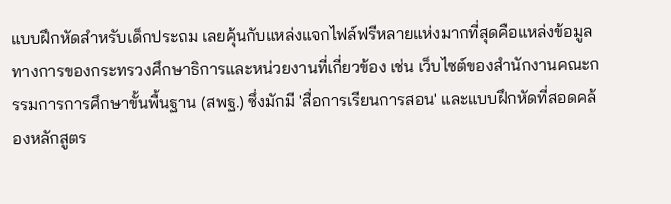แบบฝึกหัดสำหรับเด็กประถม เลยคุ้นกับแหล่งแจกไฟล์ฟรีหลายแห่งมากที่สุดคือแหล่งข้อมูลทางการของกระทรวงศึกษาธิการและหน่วยงานที่เกี่ยวข้อง เช่น เว็บไซต์ของสำนักงานคณะกรรมการการศึกษาขั้นพื้นฐาน (สพฐ.) ซึ่งมักมี 'สื่อการเรียนการสอน' และแบบฝึกหัดที่สอดคล้องหลักสูตร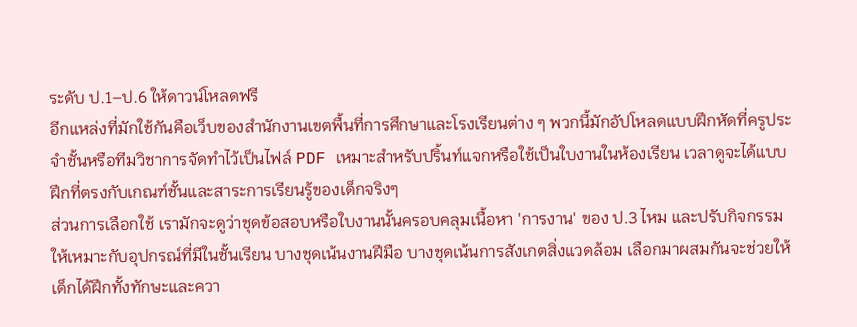ระดับ ป.1–ป.6 ให้ดาวน์โหลดฟรี
อีกแหล่งที่มักใช้กันคือเว็บของสำนักงานเขตพื้นที่การศึกษาและโรงเรียนต่าง ๆ พวกนี้มักอัปโหลดแบบฝึกหัดที่ครูประจำชั้นหรือทีมวิชาการจัดทำไว้เป็นไฟล์ PDF เหมาะสำหรับปริ้นท์แจกหรือใช้เป็นใบงานในห้องเรียน เวลาดูจะได้แบบฝึกที่ตรงกับเกณฑ์ชั้นและสาระการเรียนรู้ของเด็กจริงๆ
ส่วนการเลือกใช้ เรามักจะดูว่าชุดข้อสอบหรือใบงานนั้นครอบคลุมเนื้อหา 'การงาน' ของ ป.3 ไหม และปรับกิจกรรมให้เหมาะกับอุปกรณ์ที่มีในชั้นเรียน บางชุดเน้นงานฝีมือ บางชุดเน้นการสังเกตสิ่งแวดล้อม เลือกมาผสมกันจะช่วยให้เด็กได้ฝึกทั้งทักษะและควา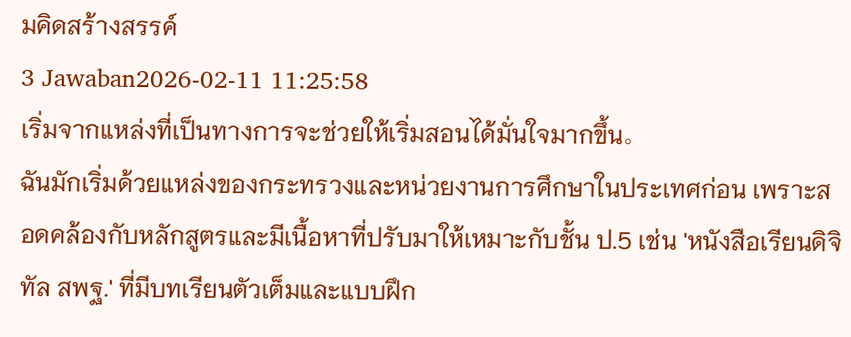มคิดสร้างสรรค์
3 Jawaban2026-02-11 11:25:58
เริ่มจากแหล่งที่เป็นทางการจะช่วยให้เริ่มสอนได้มั่นใจมากขึ้น。
ฉันมักเริ่มด้วยแหล่งของกระทรวงและหน่วยงานการศึกษาในประเทศก่อน เพราะสอดคล้องกับหลักสูตรและมีเนื้อหาที่ปรับมาให้เหมาะกับชั้น ป.5 เช่น 'หนังสือเรียนดิจิทัล สพฐ.' ที่มีบทเรียนตัวเต็มและแบบฝึก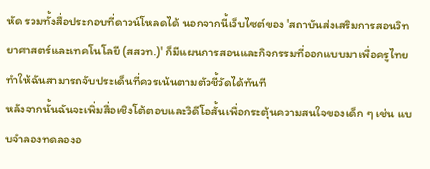หัด รวมทั้งสื่อประกอบที่ดาวน์โหลดได้ นอกจากนี้เว็บไซต์ของ 'สถาบันส่งเสริมการสอนวิทยาศาสตร์และเทคโนโลยี (สสวท.)' ก็มีแผนการสอนและกิจกรรมที่ออกแบบมาเพื่อครูไทย ทำให้ฉันสามารถจับประเด็นที่ควรเน้นตามตัวชี้วัดได้ทันที
หลังจากนั้นฉันจะเพิ่มสื่อเชิงโต้ตอบและวิดีโอสั้นเพื่อกระตุ้นความสนใจของเด็ก ๆ เช่น แบบจำลองทดลองอ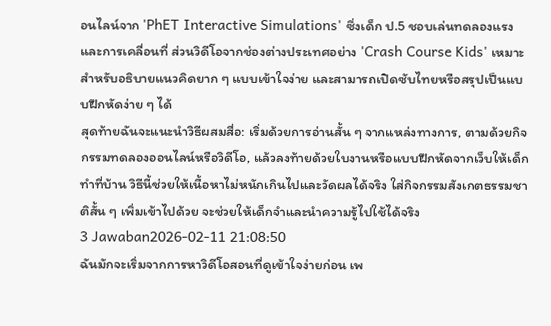อนไลน์จาก 'PhET Interactive Simulations' ซึ่งเด็ก ป.5 ชอบเล่นทดลองแรงและการเคลื่อนที่ ส่วนวิดีโอจากช่องต่างประเทศอย่าง 'Crash Course Kids' เหมาะสำหรับอธิบายแนวคิดยาก ๆ แบบเข้าใจง่าย และสามารถเปิดซับไทยหรือสรุปเป็นแบบฝึกหัดง่าย ๆ ได้
สุดท้ายฉันจะแนะนำวิธีผสมสื่อ: เริ่มด้วยการอ่านสั้น ๆ จากแหล่งทางการ, ตามด้วยกิจกรรมทดลองออนไลน์หรือวิดีโอ, แล้วลงท้ายด้วยใบงานหรือแบบฝึกหัดจากเว็บให้เด็กทำที่บ้าน วิธีนี้ช่วยให้เนื้อหาไม่หนักเกินไปและวัดผลได้จริง ใส่กิจกรรมสังเกตธรรมชาติสั้น ๆ เพิ่มเข้าไปด้วย จะช่วยให้เด็กจำและนำความรู้ไปใช้ได้จริง
3 Jawaban2026-02-11 21:08:50
ฉันมักจะเริ่มจากการหาวิดีโอสอนที่ดูเข้าใจง่ายก่อน เพ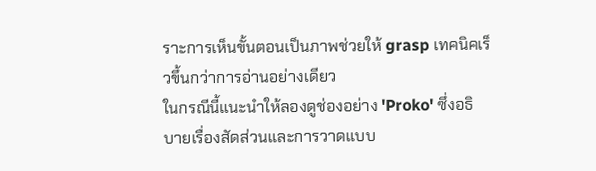ราะการเห็นขั้นตอนเป็นภาพช่วยให้ grasp เทคนิคเร็วขึ้นกว่าการอ่านอย่างเดียว
ในกรณีนี้แนะนำให้ลองดูช่องอย่าง 'Proko' ซึ่งอธิบายเรื่องสัดส่วนและการวาดแบบ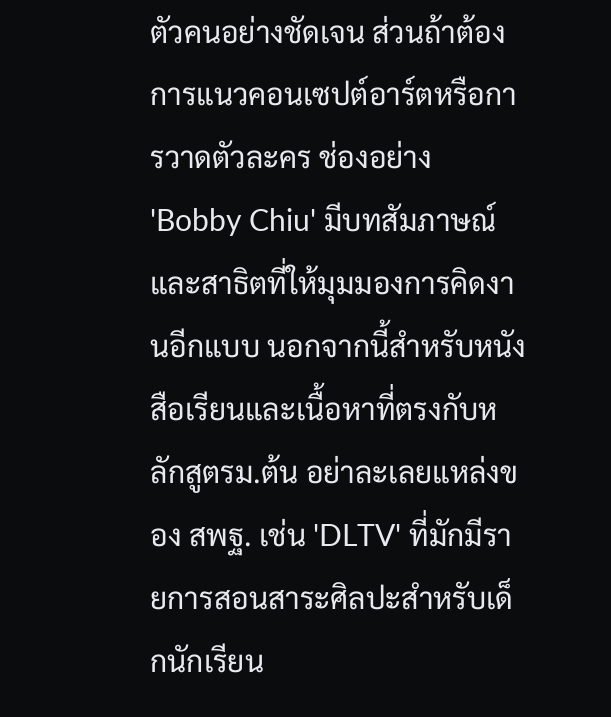ตัวคนอย่างชัดเจน ส่วนถ้าต้องการแนวคอนเซปต์อาร์ตหรือการวาดตัวละคร ช่องอย่าง 'Bobby Chiu' มีบทสัมภาษณ์และสาธิตที่ให้มุมมองการคิดงานอีกแบบ นอกจากนี้สำหรับหนังสือเรียนและเนื้อหาที่ตรงกับหลักสูตรม.ต้น อย่าละเลยแหล่งของ สพฐ. เช่น 'DLTV' ที่มักมีรายการสอนสาระศิลปะสำหรับเด็กนักเรียน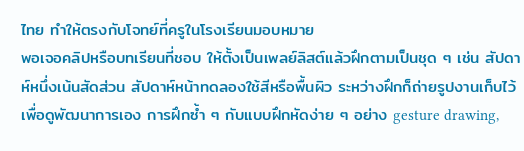ไทย ทำให้ตรงกับโจทย์ที่ครูในโรงเรียนมอบหมาย
พอเจอคลิปหรือบทเรียนที่ชอบ ให้ตั้งเป็นเพลย์ลิสต์แล้วฝึกตามเป็นชุด ๆ เช่น สัปดาห์หนึ่งเน้นสัดส่วน สัปดาห์หน้าทดลองใช้สีหรือพื้นผิว ระหว่างฝึกก็ถ่ายรูปงานเก็บไว้เพื่อดูพัฒนาการเอง การฝึกซ้ำ ๆ กับแบบฝึกหัดง่าย ๆ อย่าง gesture drawing,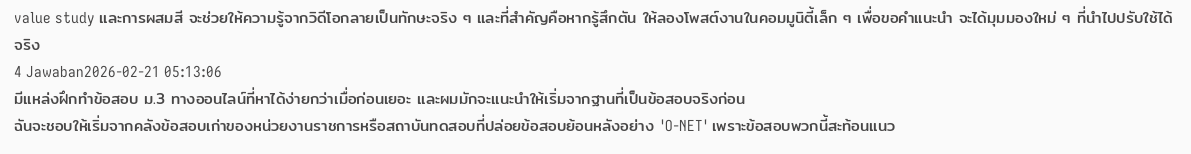value study และการผสมสี จะช่วยให้ความรู้จากวิดีโอกลายเป็นทักษะจริง ๆ และที่สำคัญคือหากรู้สึกตัน ให้ลองโพสต์งานในคอมมูนิตี้เล็ก ๆ เพื่อขอคำแนะนำ จะได้มุมมองใหม่ ๆ ที่นำไปปรับใช้ได้จริง
4 Jawaban2026-02-21 05:13:06
มีแหล่งฝึกทำข้อสอบ ม.3 ทางออนไลน์ที่หาได้ง่ายกว่าเมื่อก่อนเยอะ และผมมักจะแนะนำให้เริ่มจากฐานที่เป็นข้อสอบจริงก่อน
ฉันจะชอบให้เริ่มจากคลังข้อสอบเก่าของหน่วยงานราชการหรือสถาบันทดสอบที่ปล่อยข้อสอบย้อนหลังอย่าง 'O-NET' เพราะข้อสอบพวกนี้สะท้อนแนว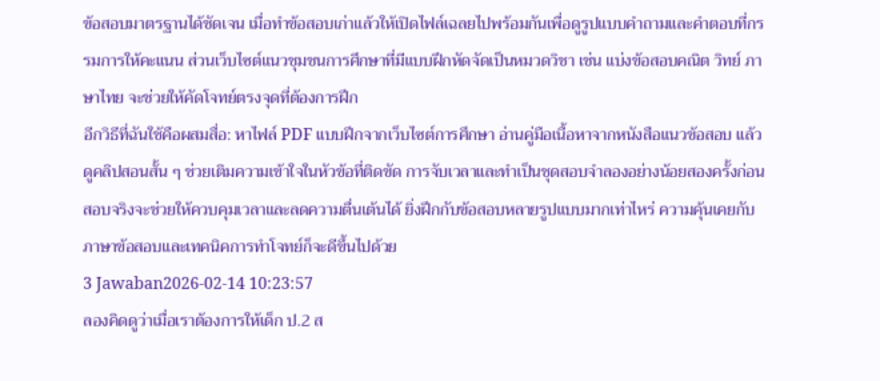ข้อสอบมาตรฐานได้ชัดเจน เมื่อทำข้อสอบเก่าแล้วให้เปิดไฟล์เฉลยไปพร้อมกันเพื่อดูรูปแบบคำถามและคำตอบที่กรรมการให้คะแนน ส่วนเว็บไซต์แนวชุมชนการศึกษาที่มีแบบฝึกหัดจัดเป็นหมวดวิชา เช่น แบ่งข้อสอบคณิต วิทย์ ภาษาไทย จะช่วยให้คัดโจทย์ตรงจุดที่ต้องการฝึก
อีกวิธีที่ฉันใช้คือผสมสื่อ: หาไฟล์ PDF แบบฝึกจากเว็บไซต์การศึกษา อ่านคู่มือเนื้อหาจากหนังสือแนวข้อสอบ แล้วดูคลิปสอนสั้น ๆ ช่วยเติมความเข้าใจในหัวข้อที่ติดขัด การจับเวลาและทำเป็นชุดสอบจำลองอย่างน้อยสองครั้งก่อนสอบจริงจะช่วยให้ควบคุมเวลาและลดความตื่นเต้นได้ ยิ่งฝึกกับข้อสอบหลายรูปแบบมากเท่าไหร่ ความคุ้นเคยกับภาษาข้อสอบและเทคนิคการทำโจทย์ก็จะดีขึ้นไปด้วย
3 Jawaban2026-02-14 10:23:57
ลองคิดดูว่าเมื่อเราต้องการให้เด็ก ป.2 ส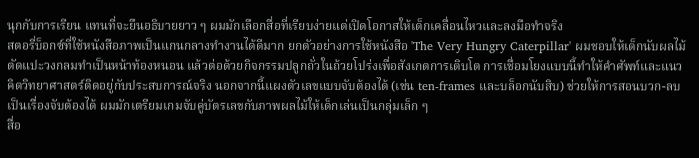นุกกับการเรียน แทนที่จะยืนอธิบายยาว ๆ ผมมักเลือกสื่อที่เรียบง่ายแต่เปิดโอกาสให้เด็กเคลื่อนไหวและลงมือทำจริง
สตอรี่บ็อกซ์ที่ใช้หนังสือภาพเป็นแกนกลางทำงานได้ดีมาก ยกตัวอย่างการใช้หนังสือ 'The Very Hungry Caterpillar' ผมชอบให้เด็กนับผลไม้ ตัดแปะวงกลมทำเป็นหน้าท้องหนอน แล้วต่อด้วยกิจกรรมปลูกถั่วในถ้วยโปร่งเพื่อสังเกตการเติบโต การเชื่อมโยงแบบนี้ทำให้คำศัพท์และแนวคิดวิทยาศาสตร์ติดอยู่กับประสบการณ์จริง นอกจากนี้แผงตัวเลขแบบจับต้องได้ (เช่น ten-frames และบล็อกนับสิบ) ช่วยให้การสอนบวก-ลบเป็นเรื่องจับต้องได้ ผมมักเตรียมเกมจับคู่บัตรเลขกับภาพผลไม้ให้เด็กเล่นเป็นกลุ่มเล็ก ๆ
สื่อ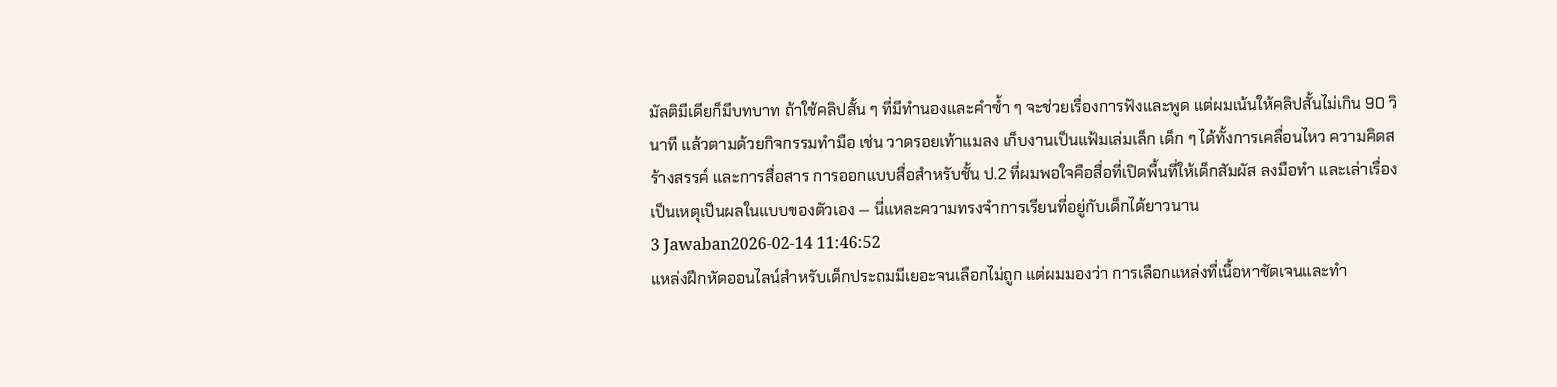มัลติมีเดียก็มีบทบาท ถ้าใช้คลิปสั้น ๆ ที่มีทำนองและคำซ้ำ ๆ จะช่วยเรื่องการฟังและพูด แต่ผมเน้นให้คลิปสั้นไม่เกิน 90 วินาที แล้วตามด้วยกิจกรรมทำมือ เช่น วาดรอยเท้าแมลง เก็บงานเป็นแฟ้มเล่มเล็ก เด็ก ๆ ได้ทั้งการเคลื่อนไหว ความคิดสร้างสรรค์ และการสื่อสาร การออกแบบสื่อสำหรับชั้น ป.2 ที่ผมพอใจคือสื่อที่เปิดพื้นที่ให้เด็กสัมผัส ลงมือทำ และเล่าเรื่องเป็นเหตุเป็นผลในแบบของตัวเอง — นี่แหละความทรงจำการเรียนที่อยู่กับเด็กได้ยาวนาน
3 Jawaban2026-02-14 11:46:52
แหล่งฝึกหัดออนไลน์สำหรับเด็กประถมมีเยอะจนเลือกไม่ถูก แต่ผมมองว่า การเลือกแหล่งที่เนื้อหาชัดเจนและทำ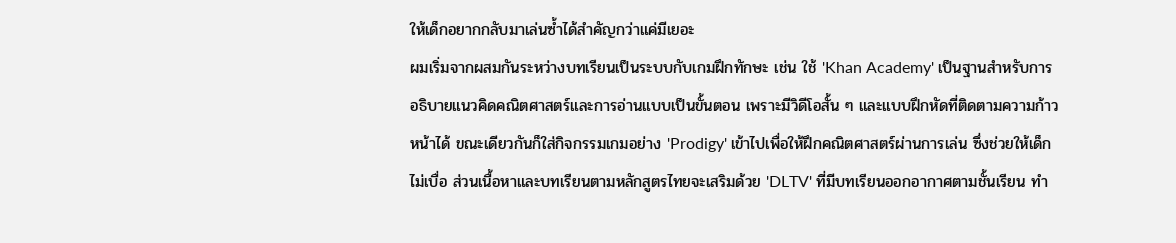ให้เด็กอยากกลับมาเล่นซ้ำได้สำคัญกว่าแค่มีเยอะ
ผมเริ่มจากผสมกันระหว่างบทเรียนเป็นระบบกับเกมฝึกทักษะ เช่น ใช้ 'Khan Academy' เป็นฐานสำหรับการอธิบายแนวคิดคณิตศาสตร์และการอ่านแบบเป็นขั้นตอน เพราะมีวิดีโอสั้น ๆ และแบบฝึกหัดที่ติดตามความก้าวหน้าได้ ขณะเดียวกันก็ใส่กิจกรรมเกมอย่าง 'Prodigy' เข้าไปเพื่อให้ฝึกคณิตศาสตร์ผ่านการเล่น ซึ่งช่วยให้เด็กไม่เบื่อ ส่วนเนื้อหาและบทเรียนตามหลักสูตรไทยจะเสริมด้วย 'DLTV' ที่มีบทเรียนออกอากาศตามชั้นเรียน ทำ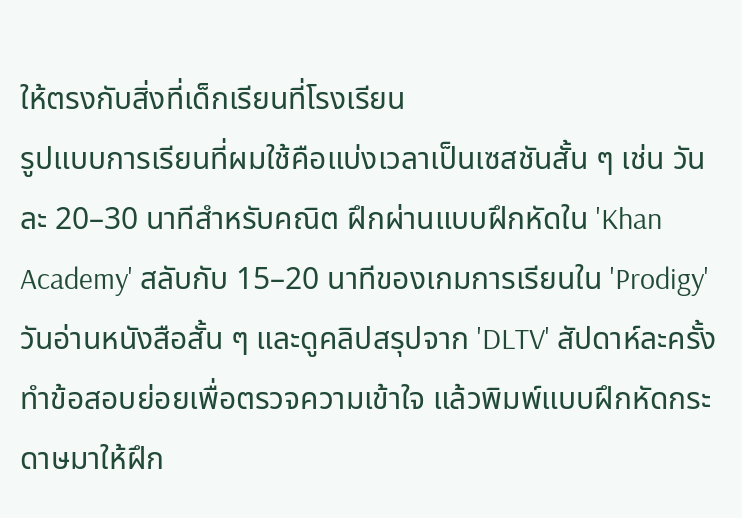ให้ตรงกับสิ่งที่เด็กเรียนที่โรงเรียน
รูปแบบการเรียนที่ผมใช้คือแบ่งเวลาเป็นเซสชันสั้น ๆ เช่น วันละ 20–30 นาทีสำหรับคณิต ฝึกผ่านแบบฝึกหัดใน 'Khan Academy' สลับกับ 15–20 นาทีของเกมการเรียนใน 'Prodigy' วันอ่านหนังสือสั้น ๆ และดูคลิปสรุปจาก 'DLTV' สัปดาห์ละครั้งทำข้อสอบย่อยเพื่อตรวจความเข้าใจ แล้วพิมพ์แบบฝึกหัดกระดาษมาให้ฝึก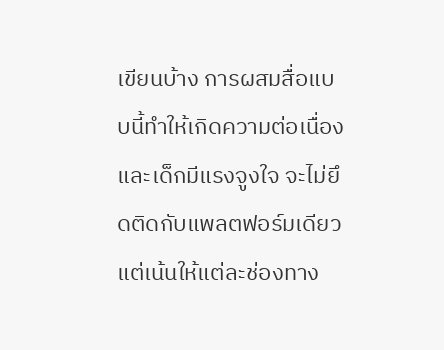เขียนบ้าง การผสมสื่อแบบนี้ทำให้เกิดความต่อเนื่องและเด็กมีแรงจูงใจ จะไม่ยึดติดกับแพลตฟอร์มเดียว แต่เน้นให้แต่ละช่องทาง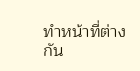ทำหน้าที่ต่างกัน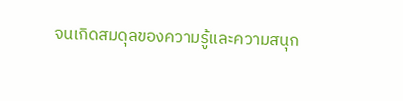จนเกิดสมดุลของความรู้และความสนุก